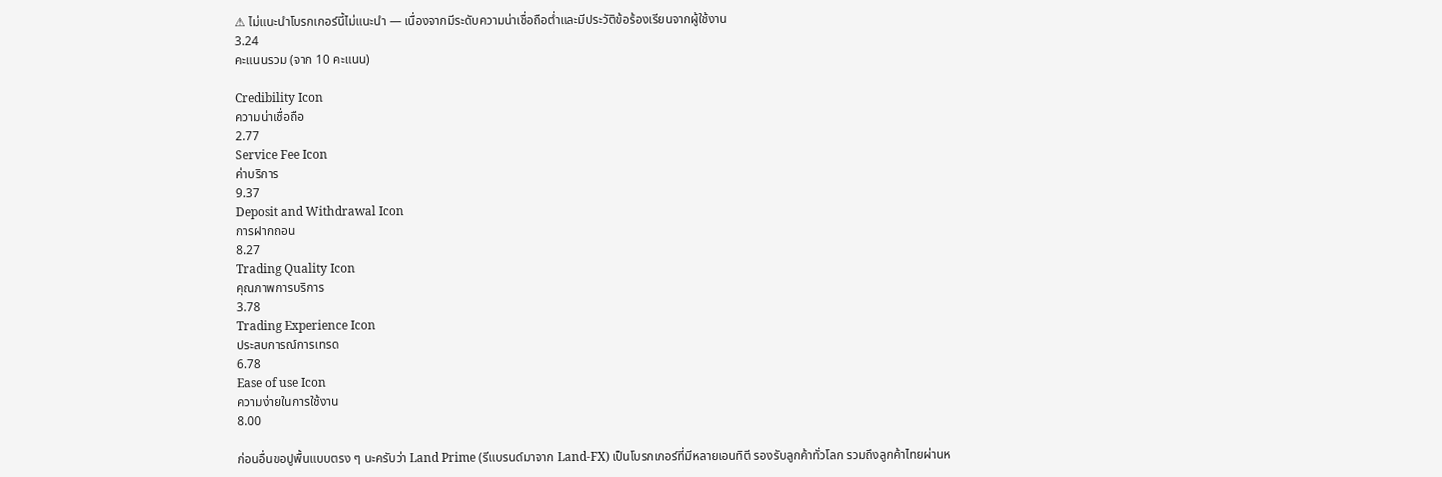⚠ ไม่แนะนำโบรกเกอร์นี้ไม่แนะนำ — เนื่องจากมีระดับความน่าเชื่อถือต่ำและมีประวัติข้อร้องเรียนจากผู้ใช้งาน
3.24
คะแนนรวม (จาก 10 คะแนน)

Credibility Icon
ความน่าเชื่อถือ
2.77
Service Fee Icon
ค่าบริการ
9.37
Deposit and Withdrawal Icon
การฝากถอน
8.27
Trading Quality Icon
คุณภาพการบริการ
3.78
Trading Experience Icon
ประสบการณ์การเทรด
6.78
Ease of use Icon
ความง่ายในการใช้งาน
8.00

ก่อนอื่นขอปูพื้นแบบตรง ๆ นะครับว่า Land Prime (รีแบรนด์มาจาก Land-FX) เป็นโบรกเกอร์ที่มีหลายเอนทิตี รองรับลูกค้าทั่วโลก รวมถึงลูกค้าไทยผ่านห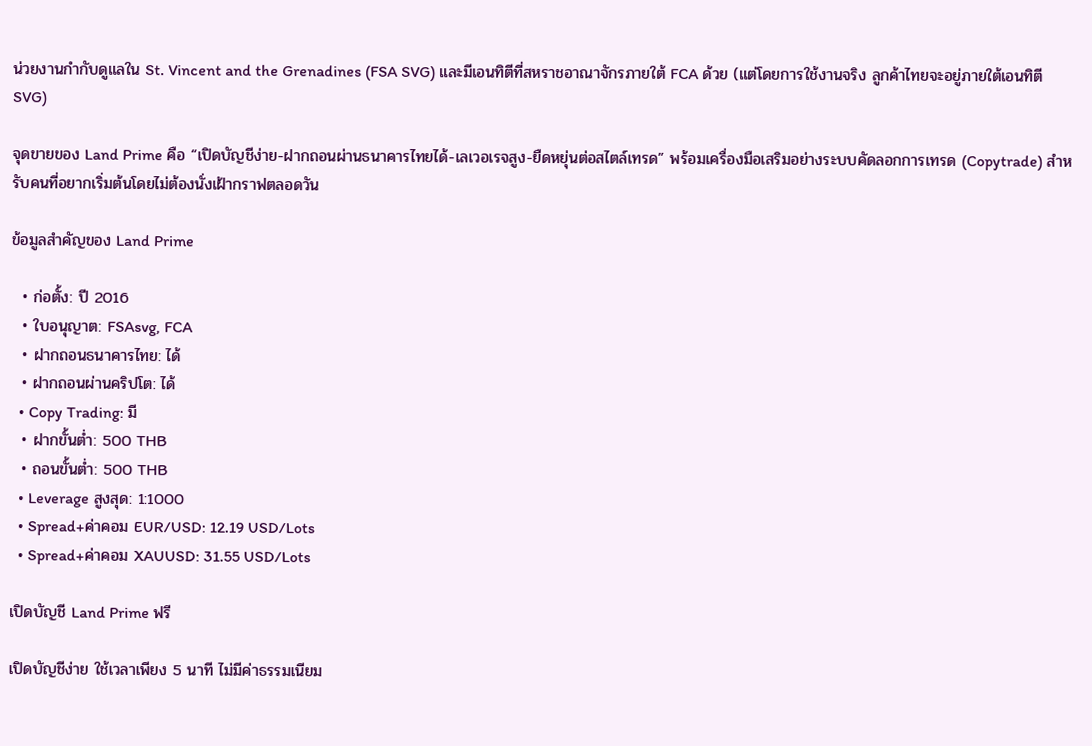น่วยงานกำกับดูแลใน St. Vincent and the Grenadines (FSA SVG) และมีเอนทิตีที่สหราชอาณาจักรภายใต้ FCA ด้วย (แต่โดยการใช้งานจริง ลูกค้าไทยจะอยู่ภายใต้เอนทิตี SVG)

จุดขายของ Land Prime คือ “เปิดบัญชีง่าย-ฝากถอนผ่านธนาคารไทยได้-เลเวอเรจสูง-ยืดหยุ่นต่อสไตล์เทรด” พร้อมเครื่องมือเสริมอย่างระบบคัดลอกการเทรด (Copytrade) สำหรับคนที่อยากเริ่มต้นโดยไม่ต้องนั่งเฝ้ากราฟตลอดวัน

ข้อมูลสำคัญของ Land Prime

  • ก่อตั้ง: ปี 2016
  • ใบอนุญาต: FSAsvg, FCA
  • ฝากถอนธนาคารไทย: ได้
  • ฝากถอนผ่านคริปโต: ได้
  • Copy Trading: มี
  • ฝากขั้นต่ำ: 500 THB
  • ถอนขั้นต่ำ: 500 THB
  • Leverage สูงสุด: 1:1000
  • Spread+ค่าคอม EUR/USD: 12.19 USD/Lots
  • Spread+ค่าคอม XAUUSD: 31.55 USD/Lots

เปิดบัญชี Land Prime ฟรี

เปิดบัญชีง่าย ใช้เวลาเพียง 5 นาที ไม่มีค่าธรรมเนียม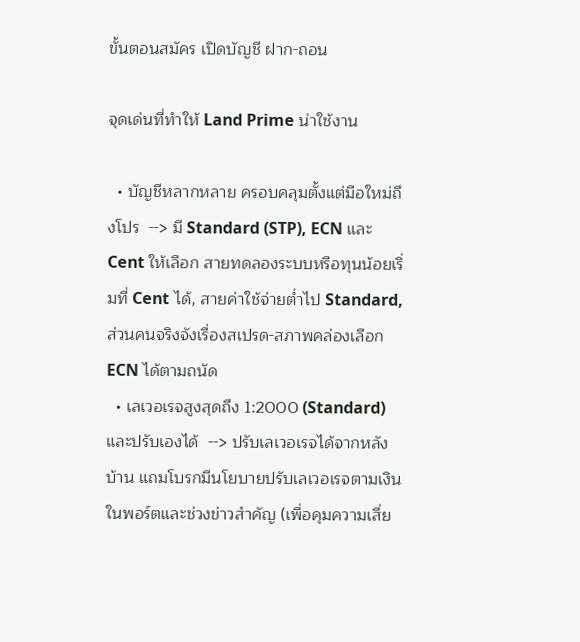ขั้นตอนสมัคร เปิดบัญชี ฝาก-ถอน

จุดเด่นที่ทำให้ Land Prime น่าใช้งาน

  • บัญชีหลากหลาย ครอบคลุมตั้งแต่มือใหม่ถึงโปร  --> มี Standard (STP), ECN และ Cent ให้เลือก สายทดลองระบบหรือทุนน้อยเริ่มที่ Cent ได้, สายค่าใช้จ่ายต่ำไป Standard, ส่วนคนจริงจังเรื่องสเปรด-สภาพคล่องเลือก ECN ได้ตามถนัด
  • เลเวอเรจสูงสุดถึง 1:2000 (Standard) และปรับเองได้  --> ปรับเลเวอเรจได้จากหลังบ้าน แถมโบรกมีนโยบายปรับเลเวอเรจตามเงินในพอร์ตและช่วงข่าวสำคัญ (เพื่อคุมความเสี่ย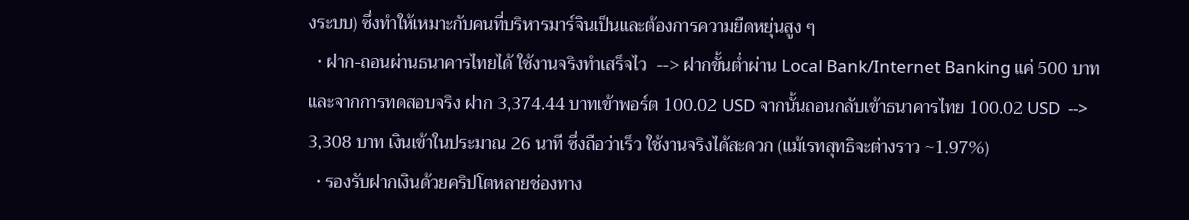งระบบ) ซึ่งทำให้เหมาะกับคนที่บริหารมาร์จินเป็นและต้องการความยืดหยุ่นสูง ๆ
  • ฝาก-ถอนผ่านธนาคารไทยได้ ใช้งานจริงทำเสร็จไว  --> ฝากขั้นต่ำผ่าน Local Bank/Internet Banking แค่ 500 บาท และจากการทดสอบจริง ฝาก 3,374.44 บาทเข้าพอร์ต 100.02 USD จากนั้นถอนกลับเข้าธนาคารไทย 100.02 USD  --> 3,308 บาท เงินเข้าในประมาณ 26 นาที ซึ่งถือว่าเร็ว ใช้งานจริงได้สะดวก (แม้เรทสุทธิจะต่างราว ~1.97%)
  • รองรับฝากเงินด้วยคริปโตหลายช่องทาง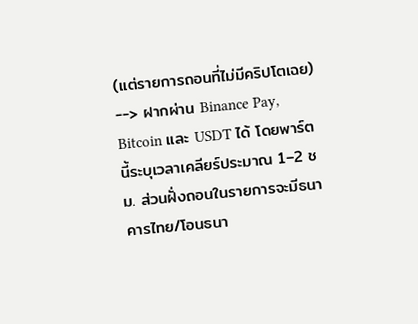(แต่รายการถอนที่ไม่มีคริปโตเฉย) --> ฝากผ่าน Binance Pay, Bitcoin และ USDT ได้ โดยพาร์ตนี้ระบุเวลาเคลียร์ประมาณ 1–2 ชม. ส่วนฝั่งถอนในรายการจะมีธนาคารไทย/โอนธนา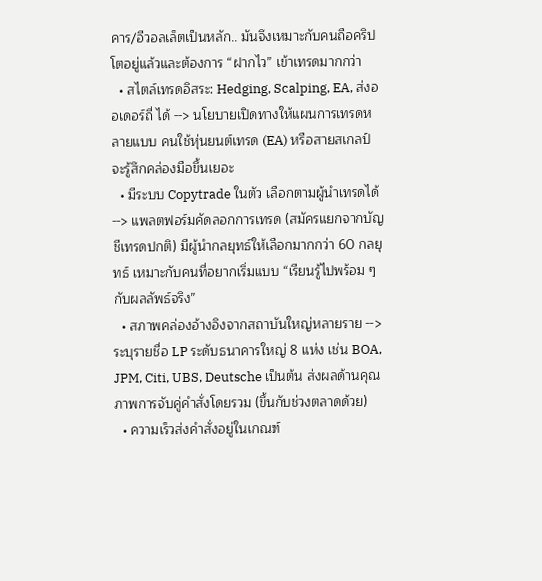คาร/อีวอลเล็ตเป็นหลัก.. มันจึงเหมาะกับคนถือคริปโตอยู่แล้วและต้องการ “ฝากไว” เข้าเทรดมากกว่า
  • สไตล์เทรดอิสระ: Hedging, Scalping, EA, ส่งออเดอร์ถี่ ได้ --> นโยบายเปิดทางให้แผนการเทรดหลายแบบ คนใช้หุ่นยนต์เทรด (EA) หรือสายสเกลป์จะรู้สึกคล่องมือขึ้นเยอะ
  • มีระบบ Copytrade ในตัว เลือกตามผู้นำเทรดได้ --> แพลตฟอร์มคัดลอกการเทรด (สมัครแยกจากบัญชีเทรดปกติ) มีผู้นำกลยุทธ์ให้เลือกมากกว่า 60 กลยุทธ์ เหมาะกับคนที่อยากเริ่มแบบ “เรียนรู้ไปพร้อม ๆ กับผลลัพธ์จริง”
  • สภาพคล่องอ้างอิงจากสถาบันใหญ่หลายราย --> ระบุรายชื่อ LP ระดับธนาคารใหญ่ 8 แห่ง เช่น BOA, JPM, Citi, UBS, Deutsche เป็นต้น ส่งผลด้านคุณภาพการจับคู่คำสั่งโดยรวม (ขึ้นกับช่วงตลาดด้วย)
  • ความเร็วส่งคำสั่งอยู่ในเกณฑ์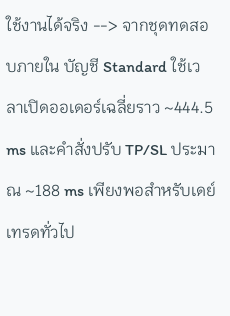ใช้งานได้จริง --> จากชุดทดสอบภายใน บัญชี Standard ใช้เวลาเปิดออเดอร์เฉลี่ยราว ~444.5 ms และคำสั่งปรับ TP/SL ประมาณ ~188 ms เพียงพอสำหรับเดย์เทรดทั่วไป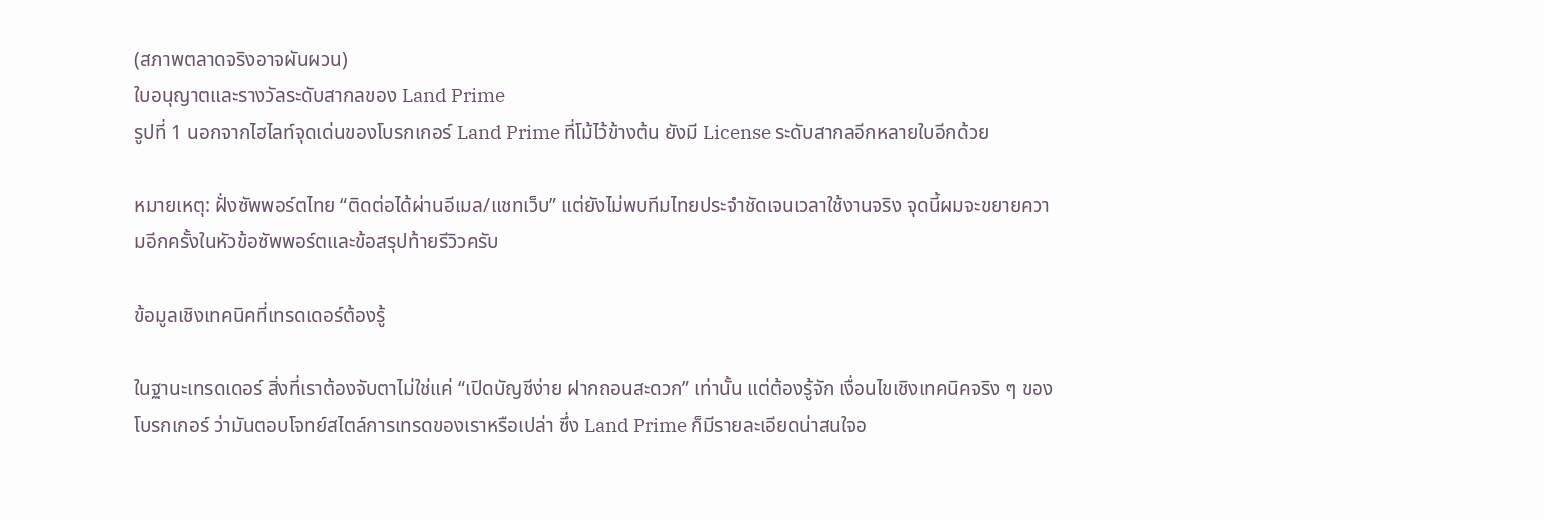(สภาพตลาดจริงอาจผันผวน)
ใบอนุญาตและรางวัลระดับสากลของ Land Prime
รูปที่ 1 นอกจากไฮไลท์จุดเด่นของโบรกเกอร์ Land Prime ที่โม้ไว้ข้างต้น ยังมี License ระดับสากลอีกหลายใบอีกด้วย

หมายเหตุ: ฝั่งซัพพอร์ตไทย “ติดต่อได้ผ่านอีเมล/แชทเว็บ” แต่ยังไม่พบทีมไทยประจำชัดเจนเวลาใช้งานจริง จุดนี้ผมจะขยายความอีกครั้งในหัวข้อซัพพอร์ตและข้อสรุปท้ายรีวิวครับ

ข้อมูลเชิงเทคนิคที่เทรดเดอร์ต้องรู้

ในฐานะเทรดเดอร์ สิ่งที่เราต้องจับตาไม่ใช่แค่ “เปิดบัญชีง่าย ฝากถอนสะดวก” เท่านั้น แต่ต้องรู้จัก เงื่อนไขเชิงเทคนิคจริง ๆ ของโบรกเกอร์ ว่ามันตอบโจทย์สไตล์การเทรดของเราหรือเปล่า ซึ่ง Land Prime ก็มีรายละเอียดน่าสนใจอ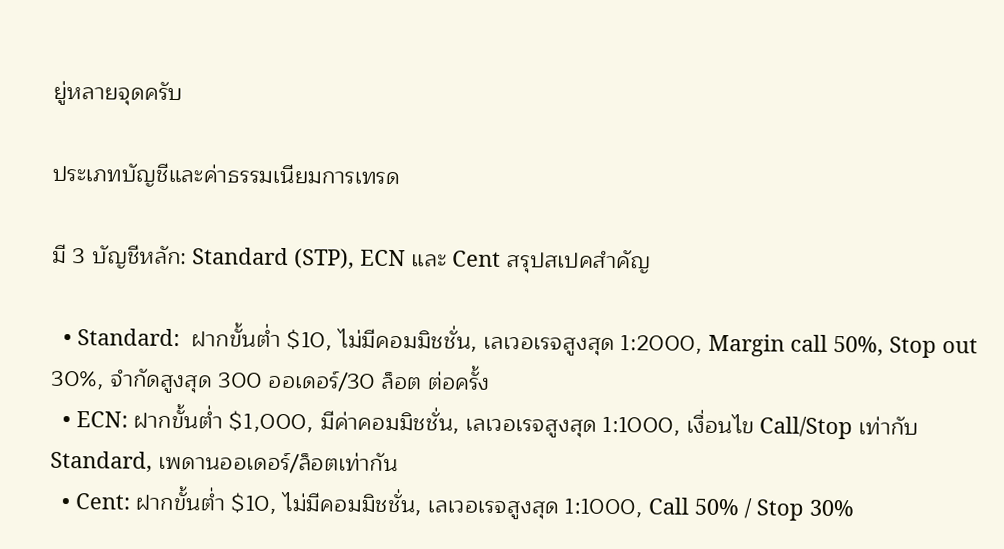ยู่หลายจุดครับ

ประเภทบัญชีและค่าธรรมเนียมการเทรด

มี 3 บัญชีหลัก: Standard (STP), ECN และ Cent สรุปสเปคสำคัญ

  • Standard:  ฝากขั้นต่ำ $10, ไม่มีคอมมิชชั่น, เลเวอเรจสูงสุด 1:2000, Margin call 50%, Stop out 30%, จำกัดสูงสุด 300 ออเดอร์/30 ล็อต ต่อครั้ง
  • ECN: ฝากขั้นต่ำ $1,000, มีค่าคอมมิชชั่น, เลเวอเรจสูงสุด 1:1000, เงื่อนไข Call/Stop เท่ากับ Standard, เพดานออเดอร์/ล็อตเท่ากัน
  • Cent: ฝากขั้นต่ำ $10, ไม่มีคอมมิชชั่น, เลเวอเรจสูงสุด 1:1000, Call 50% / Stop 30%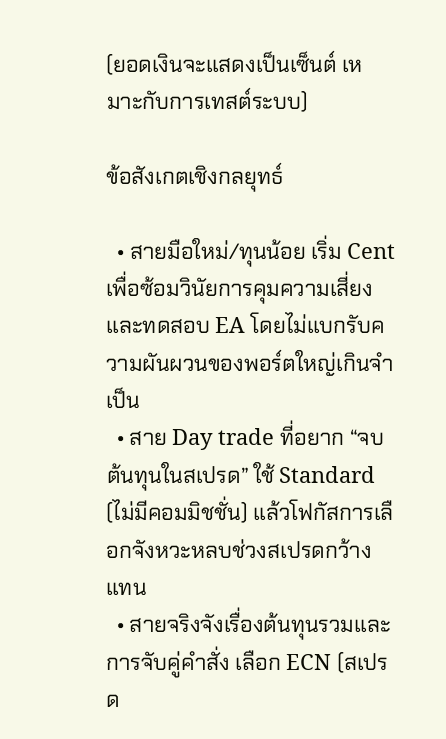(ยอดเงินจะแสดงเป็นเซ็นต์ เหมาะกับการเทสต์ระบบ)

ข้อสังเกตเชิงกลยุทธ์

  • สายมือใหม่/ทุนน้อย เริ่ม Cent เพื่อซ้อมวินัยการคุมความเสี่ยงและทดสอบ EA โดยไม่แบกรับความผันผวนของพอร์ตใหญ่เกินจำเป็น
  • สาย Day trade ที่อยาก “จบต้นทุนในสเปรด” ใช้ Standard (ไม่มีคอมมิชชั่น) แล้วโฟกัสการเลือกจังหวะหลบช่วงสเปรดกว้างแทน
  • สายจริงจังเรื่องต้นทุนรวมและการจับคู่คำสั่ง เลือก ECN (สเปรด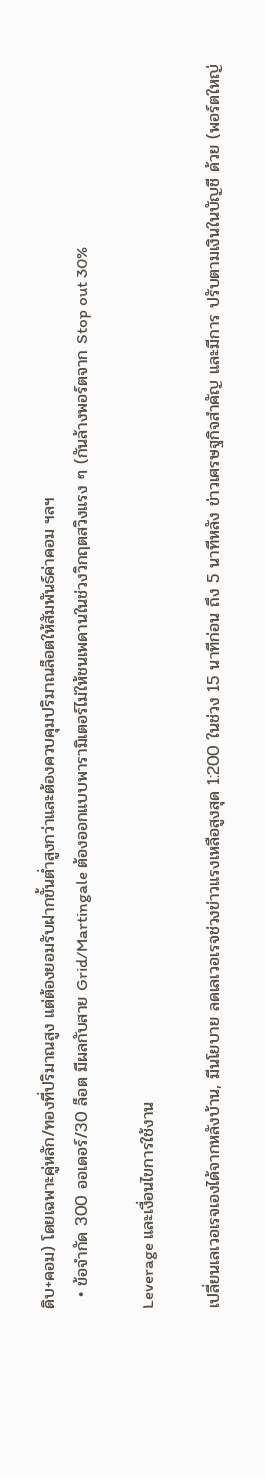ดิบ+คอม) โดยเฉพาะคู่หลัก/ทองที่ปริมาณสูง แต่ต้องยอมรับฝากขั้นต่ำสูงกว่าและต้องควบคุมปริมาณล็อตให้สัมพันธ์ค่าคอม ฯลฯ
  • ข้อจำกัด 300 ออเดอร์/30 ล็อต มีผลกับสาย Grid/Martingale ต้องออกแบบพารามิเตอร์ไม่ให้ชนเพดานในช่วงวิกฤตสวิงแรง ๆ (กันล้างพอร์ตจาก Stop out 30%

Leverage และเงื่อนไขการใช้งาน

เปลี่ยนเลเวอเรจเองได้จากหลังบ้าน, มีนโยบาย ลดเลเวอเรจช่วงข่าวแรงเหลือสูงสุด 1:200 ในช่วง 15 นาทีก่อน ถึง 5 นาทีหลัง ข่าวเศรษฐกิจสำคัญ และมีการ ปรับตามเงินในบัญชี ด้วย (พอร์ตใหญ่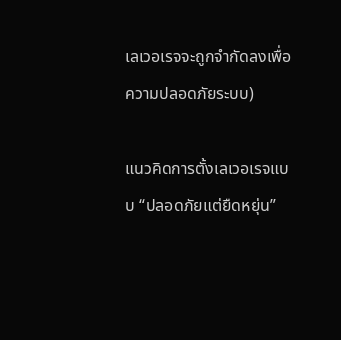เลเวอเรจจะถูกจำกัดลงเพื่อความปลอดภัยระบบ)

แนวคิดการตั้งเลเวอเรจแบบ “ปลอดภัยแต่ยืดหยุ่น”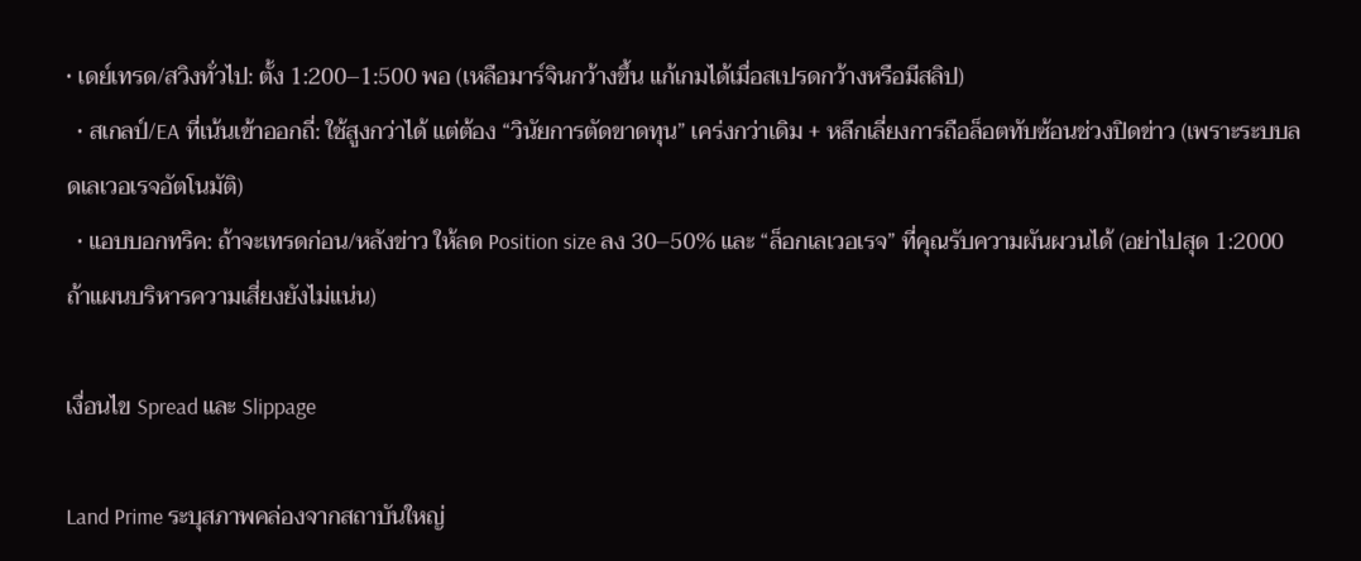• เดย์เทรด/สวิงทั่วไป: ตั้ง 1:200–1:500 พอ (เหลือมาร์จินกว้างขึ้น แก้เกมได้เมื่อสเปรดกว้างหรือมีสลิป)
  • สเกลป์/EA ที่เน้นเข้าออกถี่: ใช้สูงกว่าได้ แต่ต้อง “วินัยการตัดขาดทุน” เคร่งกว่าเดิม + หลีกเลี่ยงการถือล็อตทับซ้อนช่วงปิดข่าว (เพราะระบบลดเลเวอเรจอัตโนมัติ)
  • แอบบอกทริค: ถ้าจะเทรดก่อน/หลังข่าว ให้ลด Position size ลง 30–50% และ “ล็อกเลเวอเรจ” ที่คุณรับความผันผวนได้ (อย่าไปสุด 1:2000 ถ้าแผนบริหารความเสี่ยงยังไม่แน่น)

เงื่อนไข Spread และ Slippage

Land Prime ระบุสภาพคล่องจากสถาบันใหญ่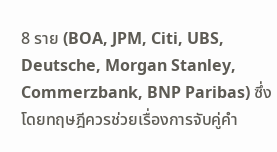8 ราย (BOA, JPM, Citi, UBS, Deutsche, Morgan Stanley, Commerzbank, BNP Paribas) ซึ่งโดยทฤษฎีควรช่วยเรื่องการจับคู่คำ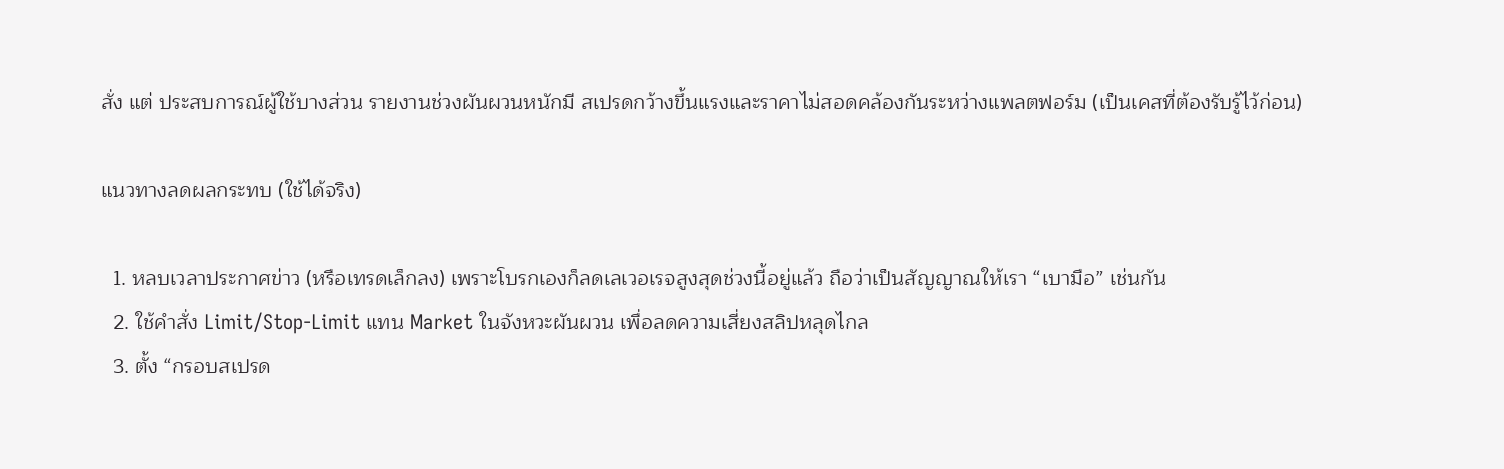สั่ง แต่ ประสบการณ์ผู้ใช้บางส่วน รายงานช่วงผันผวนหนักมี สเปรดกว้างขึ้นแรงและราคาไม่สอดคล้องกันระหว่างแพลตฟอร์ม (เป็นเคสที่ต้องรับรู้ไว้ก่อน)

แนวทางลดผลกระทบ (ใช้ได้จริง)

  1. หลบเวลาประกาศข่าว (หรือเทรดเล็กลง) เพราะโบรกเองก็ลดเลเวอเรจสูงสุดช่วงนี้อยู่แล้ว ถือว่าเป็นสัญญาณให้เรา “เบามือ” เช่นกัน
  2. ใช้คำสั่ง Limit/Stop-Limit แทน Market ในจังหวะผันผวน เพื่อลดความเสี่ยงสลิปหลุดไกล
  3. ตั้ง “กรอบสเปรด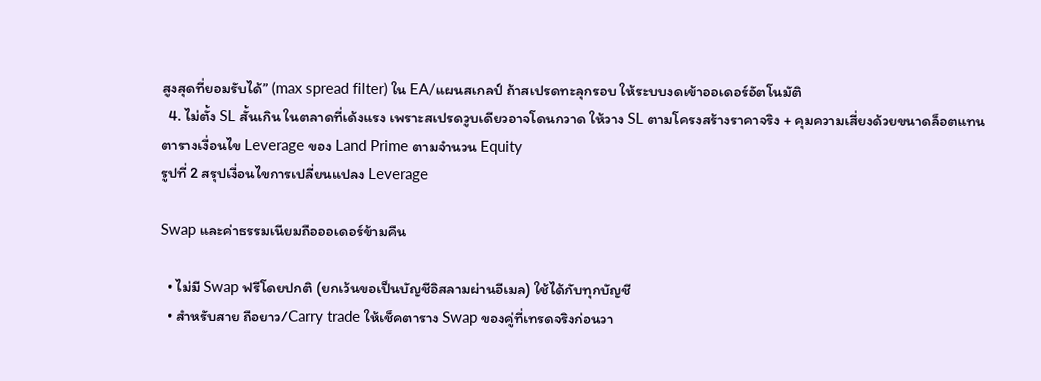สูงสุดที่ยอมรับได้” (max spread filter) ใน EA/แผนสเกลป์ ถ้าสเปรดทะลุกรอบ ให้ระบบงดเข้าออเดอร์อัตโนมัติ
  4. ไม่ตั้ง SL สั้นเกิน ในตลาดที่เด้งแรง เพราะสเปรดวูบเดียวอาจโดนกวาด ให้วาง SL ตามโครงสร้างราคาจริง + คุมความเสี่ยงด้วยขนาดล็อตแทน
ตารางเงื่อนไข Leverage ของ Land Prime ตามจำนวน Equity
รูปที่ 2 สรุปเงื่อนไขการเปลี่ยนแปลง Leverage

Swap และค่าธรรมเนียมถือออเดอร์ข้ามคืน

  • ไม่มี Swap ฟรีโดยปกติ (ยกเว้นขอเป็นบัญชีอิสลามผ่านอีเมล) ใช้ได้กับทุกบัญชี
  • สำหรับสาย ถือยาว/Carry trade ให้เช็คตาราง Swap ของคู่ที่เทรดจริงก่อนวา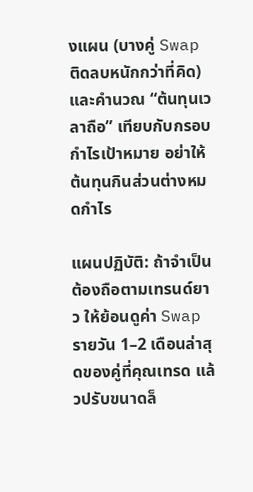งแผน (บางคู่ Swap ติดลบหนักกว่าที่คิด) และคำนวณ “ต้นทุนเวลาถือ” เทียบกับกรอบกำไรเป้าหมาย อย่าให้ต้นทุนกินส่วนต่างหมดกำไร

แผนปฏิบัติ: ถ้าจำเป็นต้องถือตามเทรนด์ยาว ให้ย้อนดูค่า Swap รายวัน 1–2 เดือนล่าสุดของคู่ที่คุณเทรด แล้วปรับขนาดล็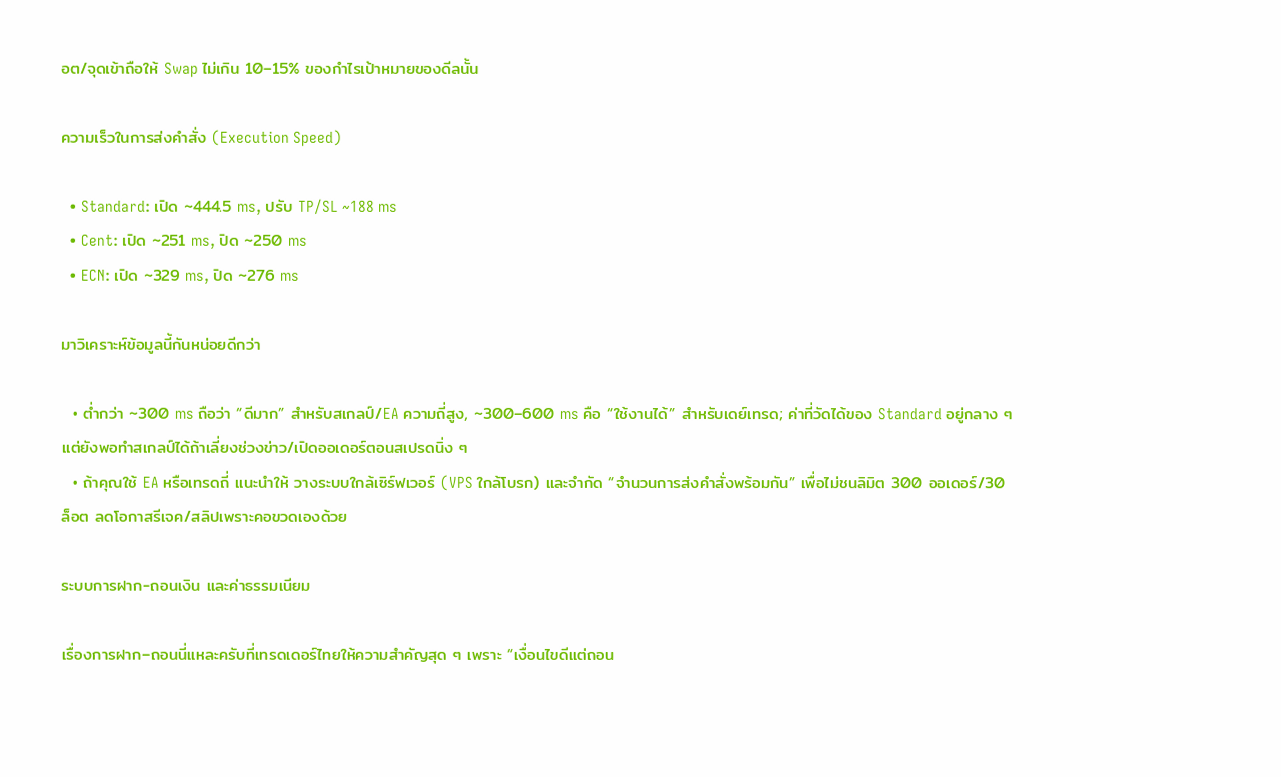อต/จุดเข้าถือให้ Swap ไม่เกิน 10–15% ของกำไรเป้าหมายของดีลนั้น

ความเร็วในการส่งคำสั่ง (Execution Speed)

  • Standard: เปิด ~444.5 ms, ปรับ TP/SL ~188 ms
  • Cent: เปิด ~251 ms, ปิด ~250 ms
  • ECN: เปิด ~329 ms, ปิด ~276 ms

มาวิเคราะห์ข้อมูลนี้กันหน่อยดีกว่า

  • ต่ำกว่า ~300 ms ถือว่า “ดีมาก” สำหรับสเกลป์/EA ความถี่สูง, ~300–600 ms คือ “ใช้งานได้” สำหรับเดย์เทรด; ค่าที่วัดได้ของ Standard อยู่กลาง ๆ แต่ยังพอทำสเกลป์ได้ถ้าเลี่ยงช่วงข่าว/เปิดออเดอร์ตอนสเปรดนิ่ง ๆ
  • ถ้าคุณใช้ EA หรือเทรดถี่ แนะนำให้ วางระบบใกล้เซิร์ฟเวอร์ (VPS ใกล้โบรก) และจำกัด “จำนวนการส่งคำสั่งพร้อมกัน” เพื่อไม่ชนลิมิต 300 ออเดอร์/30 ล็อต ลดโอกาสรีเจค/สลิปเพราะคอขวดเองด้วย

ระบบการฝาก-ถอนเงิน และค่าธรรมเนียม

เรื่องการฝาก–ถอนนี่แหละครับที่เทรดเดอร์ไทยให้ความสำคัญสุด ๆ เพราะ “เงื่อนไขดีแต่ถอน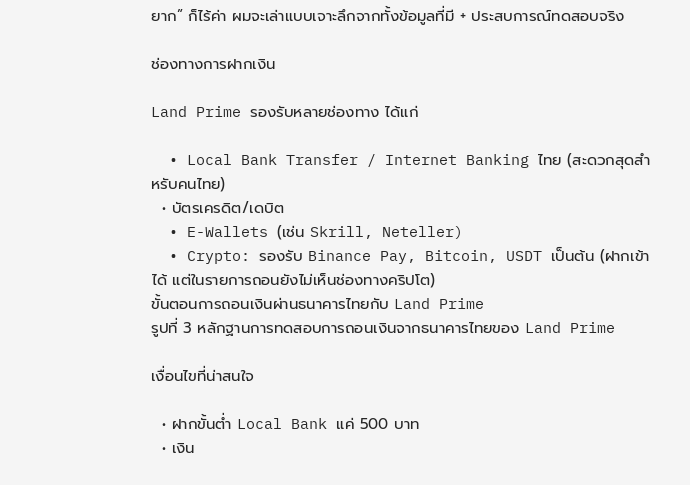ยาก” ก็ไร้ค่า ผมจะเล่าแบบเจาะลึกจากทั้งข้อมูลที่มี + ประสบการณ์ทดสอบจริง

ช่องทางการฝากเงิน

Land Prime รองรับหลายช่องทาง ได้แก่

  • Local Bank Transfer / Internet Banking ไทย (สะดวกสุดสำหรับคนไทย)
  • บัตรเครดิต/เดบิต
  • E-Wallets (เช่น Skrill, Neteller)
  • Crypto: รองรับ Binance Pay, Bitcoin, USDT เป็นต้น (ฝากเข้าได้ แต่ในรายการถอนยังไม่เห็นช่องทางคริปโต)
ขั้นตอนการถอนเงินผ่านธนาคารไทยกับ Land Prime
รูปที่ 3 หลักฐานการทดสอบการถอนเงินจากธนาคารไทยของ Land Prime

เงื่อนไขที่น่าสนใจ

  • ฝากขั้นต่ำ Local Bank แค่ 500 บาท
  • เงิน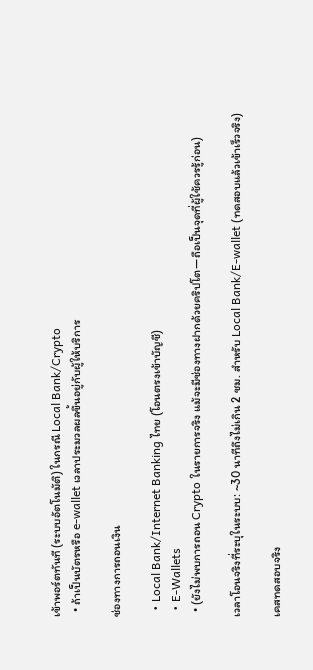เข้าพอร์ตทันที (ระบบอัตโนมัติ) ในกรณี Local Bank/Crypto
  • ถ้าเป็นบัตรหรือ e-wallet เวลาประมวลผลขึ้นอยู่กับผู้ให้บริการ

ช่องทางการถอนเงิน

  • Local Bank/Internet Banking ไทย (โอนตรงเข้าบัญชี)
  • E-Wallets
  • (ยังไม่พบการถอน Crypto ในรายการจริง แม้จะมีช่องทางฝากด้วยคริปโต—ถือเป็นจุดที่ผู้ใช้ควรรู้ก่อน)

เวลาโอนจริงที่ระบุในระบบ: ~30 นาทีถึงไม่เกิน 2 ชม. สำหรับ Local Bank/E-wallet (ทดสอบแล้วเข้าเร็วจริง)

เคสทดสอบจริง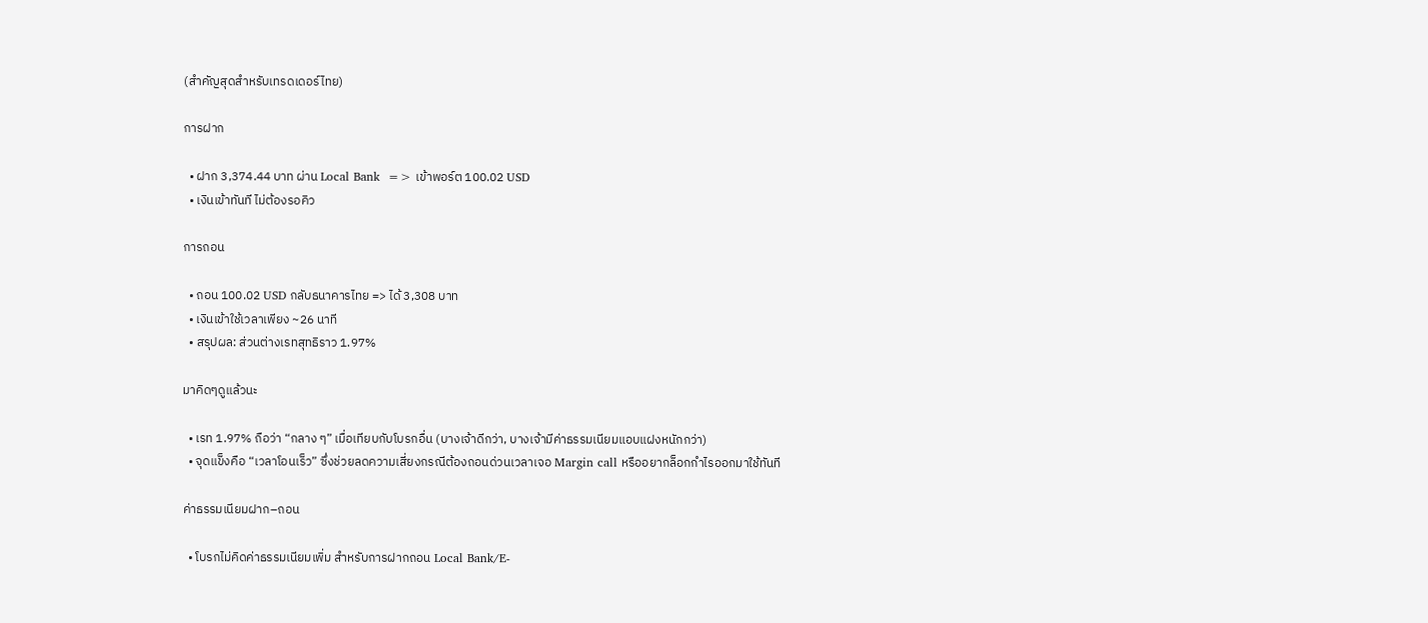(สำคัญสุดสำหรับเทรดเดอร์ไทย)

การฝาก

  • ฝาก 3,374.44 บาท ผ่าน Local Bank  => เข้าพอร์ต 100.02 USD
  • เงินเข้าทันที ไม่ต้องรอคิว

การถอน

  • ถอน 100.02 USD กลับธนาคารไทย => ได้ 3,308 บาท
  • เงินเข้าใช้เวลาเพียง ~26 นาที
  • สรุปผล: ส่วนต่างเรทสุทธิราว 1.97%

มาคิดๆดูแล้วนะ

  • เรท 1.97% ถือว่า “กลาง ๆ” เมื่อเทียบกับโบรกอื่น (บางเจ้าดีกว่า, บางเจ้ามีค่าธรรมเนียมแอบแฝงหนักกว่า)
  • จุดแข็งคือ “เวลาโอนเร็ว” ซึ่งช่วยลดความเสี่ยงกรณีต้องถอนด่วนเวลาเจอ Margin call หรืออยากล็อกกำไรออกมาใช้ทันที

ค่าธรรมเนียมฝาก–ถอน

  • โบรกไม่คิดค่าธรรมเนียมเพิ่ม สำหรับการฝากถอน Local Bank/E-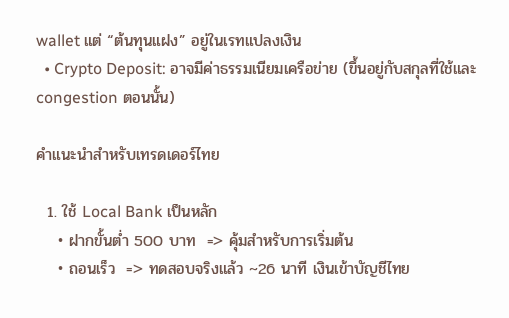wallet แต่ “ต้นทุนแฝง” อยู่ในเรทแปลงเงิน
  • Crypto Deposit: อาจมีค่าธรรมเนียมเครือข่าย (ขึ้นอยู่กับสกุลที่ใช้และ congestion ตอนนั้น)

คำแนะนำสำหรับเทรดเดอร์ไทย

  1. ใช้ Local Bank เป็นหลัก
    • ฝากขั้นต่ำ 500 บาท  => คุ้มสำหรับการเริ่มต้น
    • ถอนเร็ว  => ทดสอบจริงแล้ว ~26 นาที เงินเข้าบัญชีไทย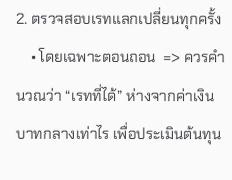2. ตรวจสอบเรทแลกเปลี่ยนทุกครั้ง
    • โดยเฉพาะตอนถอน  => ควรคำนวณว่า “เรทที่ได้” ห่างจากค่าเงินบาทกลางเท่าไร เพื่อประเมินต้นทุน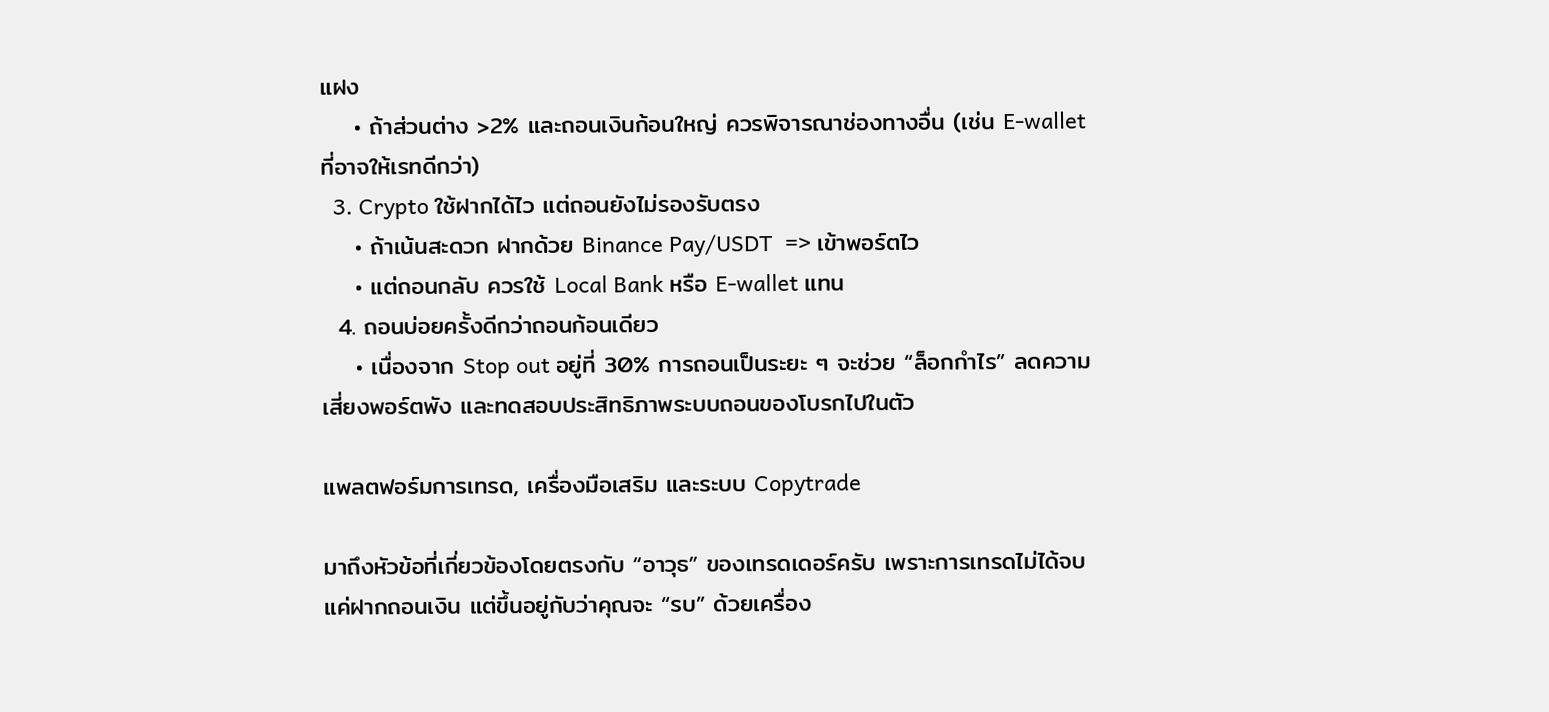แฝง
    • ถ้าส่วนต่าง >2% และถอนเงินก้อนใหญ่ ควรพิจารณาช่องทางอื่น (เช่น E-wallet ที่อาจให้เรทดีกว่า)
  3. Crypto ใช้ฝากได้ไว แต่ถอนยังไม่รองรับตรง
    • ถ้าเน้นสะดวก ฝากด้วย Binance Pay/USDT  => เข้าพอร์ตไว
    • แต่ถอนกลับ ควรใช้ Local Bank หรือ E-wallet แทน
  4. ถอนบ่อยครั้งดีกว่าถอนก้อนเดียว
    • เนื่องจาก Stop out อยู่ที่ 30% การถอนเป็นระยะ ๆ จะช่วย “ล็อกกำไร” ลดความเสี่ยงพอร์ตพัง และทดสอบประสิทธิภาพระบบถอนของโบรกไปในตัว

แพลตฟอร์มการเทรด, เครื่องมือเสริม และระบบ Copytrade

มาถึงหัวข้อที่เกี่ยวข้องโดยตรงกับ “อาวุธ” ของเทรดเดอร์ครับ เพราะการเทรดไม่ได้จบแค่ฝากถอนเงิน แต่ขึ้นอยู่กับว่าคุณจะ “รบ” ด้วยเครื่อง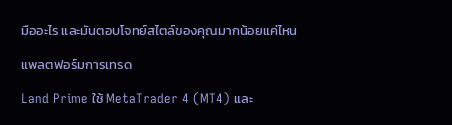มืออะไร และมันตอบโจทย์สไตล์ของคุณมากน้อยแค่ไหน

แพลตฟอร์มการเทรด

Land Prime ใช้ MetaTrader 4 (MT4) และ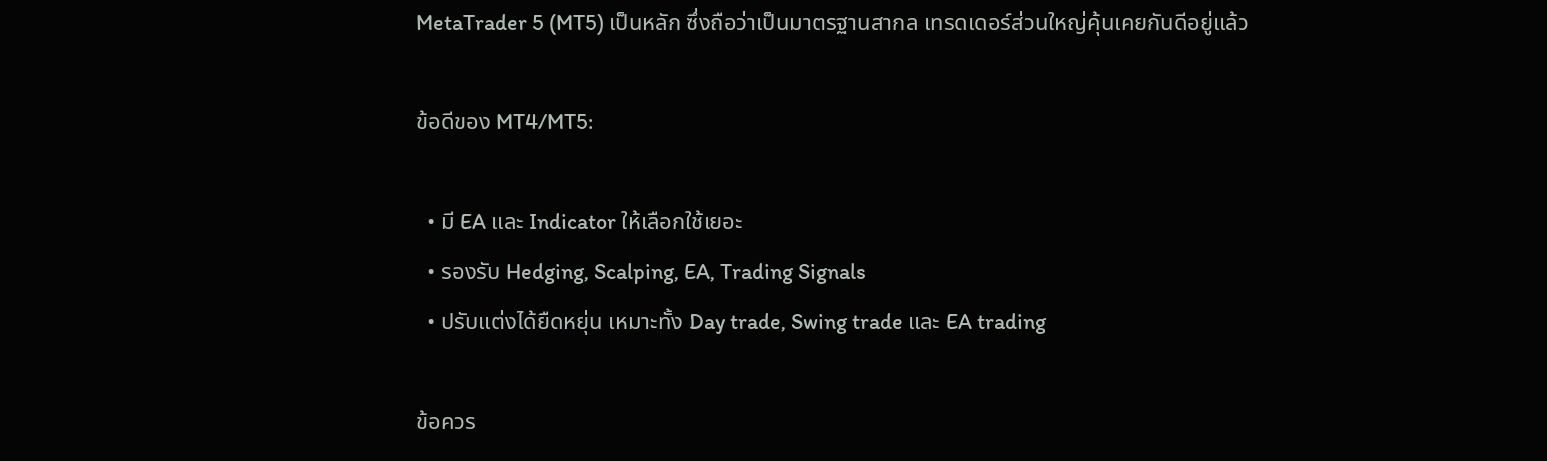MetaTrader 5 (MT5) เป็นหลัก ซึ่งถือว่าเป็นมาตรฐานสากล เทรดเดอร์ส่วนใหญ่คุ้นเคยกันดีอยู่แล้ว

ข้อดีของ MT4/MT5:

  • มี EA และ Indicator ให้เลือกใช้เยอะ
  • รองรับ Hedging, Scalping, EA, Trading Signals
  • ปรับแต่งได้ยืดหยุ่น เหมาะทั้ง Day trade, Swing trade และ EA trading

ข้อควร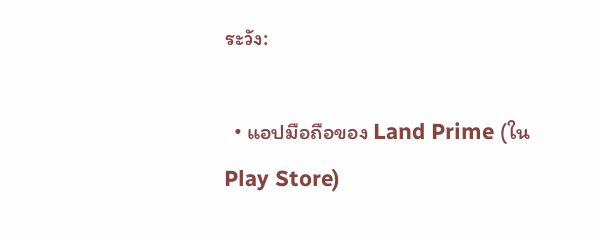ระวัง:

  • แอปมือถือของ Land Prime (ใน Play Store)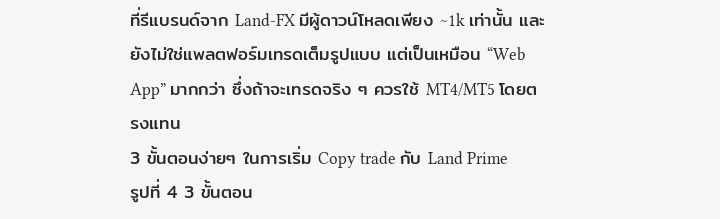ที่รีแบรนด์จาก Land-FX มีผู้ดาวน์โหลดเพียง ~1k เท่านั้น และยังไม่ใช่แพลตฟอร์มเทรดเต็มรูปแบบ แต่เป็นเหมือน “Web App” มากกว่า ซึ่งถ้าจะเทรดจริง ๆ ควรใช้ MT4/MT5 โดยตรงแทน
3 ขั้นตอนง่ายๆ ในการเริ่ม Copy trade กับ Land Prime
รูปที่ 4 3 ขั้นตอน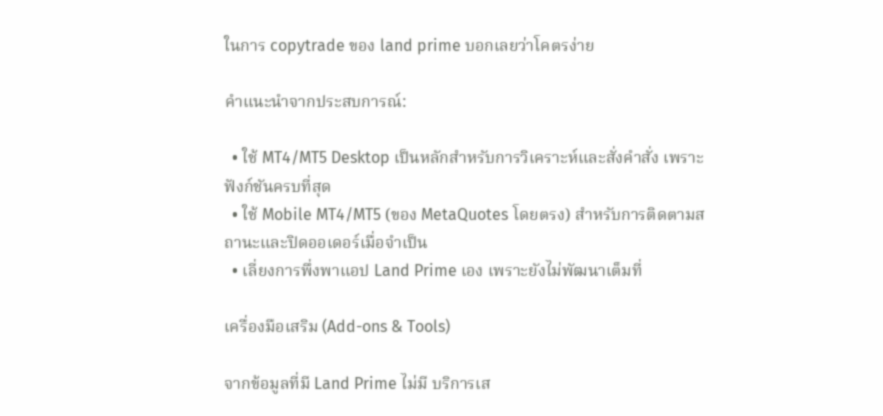ในการ copytrade ของ land prime บอกเลยว่าโคตรง่าย

คำแนะนำจากประสบการณ์:

  • ใช้ MT4/MT5 Desktop เป็นหลักสำหรับการวิเคราะห์และสั่งคำสั่ง เพราะฟังก์ชันครบที่สุด
  • ใช้ Mobile MT4/MT5 (ของ MetaQuotes โดยตรง) สำหรับการติดตามสถานะและปิดออเดอร์เมื่อจำเป็น
  • เลี่ยงการพึ่งพาแอป Land Prime เอง เพราะยังไม่พัฒนาเต็มที่

เครื่องมือเสริม (Add-ons & Tools)

จากข้อมูลที่มี Land Prime ไม่มี บริการเส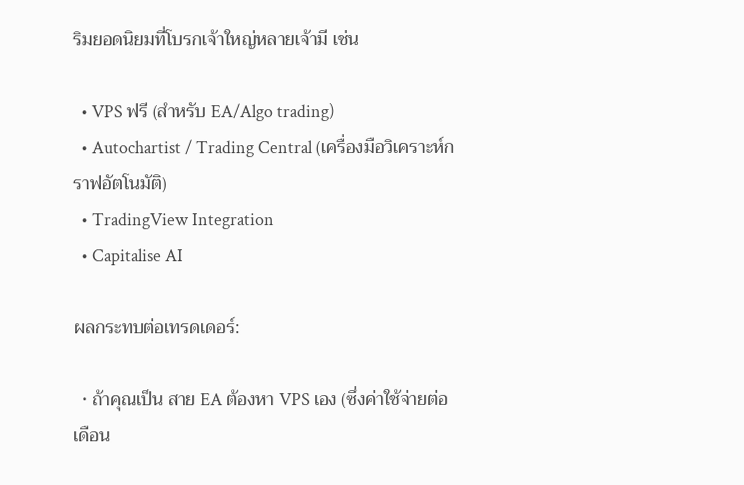ริมยอดนิยมที่โบรกเจ้าใหญ่หลายเจ้ามี เช่น

  • VPS ฟรี (สำหรับ EA/Algo trading)
  • Autochartist / Trading Central (เครื่องมือวิเคราะห์กราฟอัตโนมัติ)
  • TradingView Integration
  • Capitalise AI

ผลกระทบต่อเทรดเดอร์:

  • ถ้าคุณเป็น สาย EA ต้องหา VPS เอง (ซึ่งค่าใช้จ่ายต่อเดือน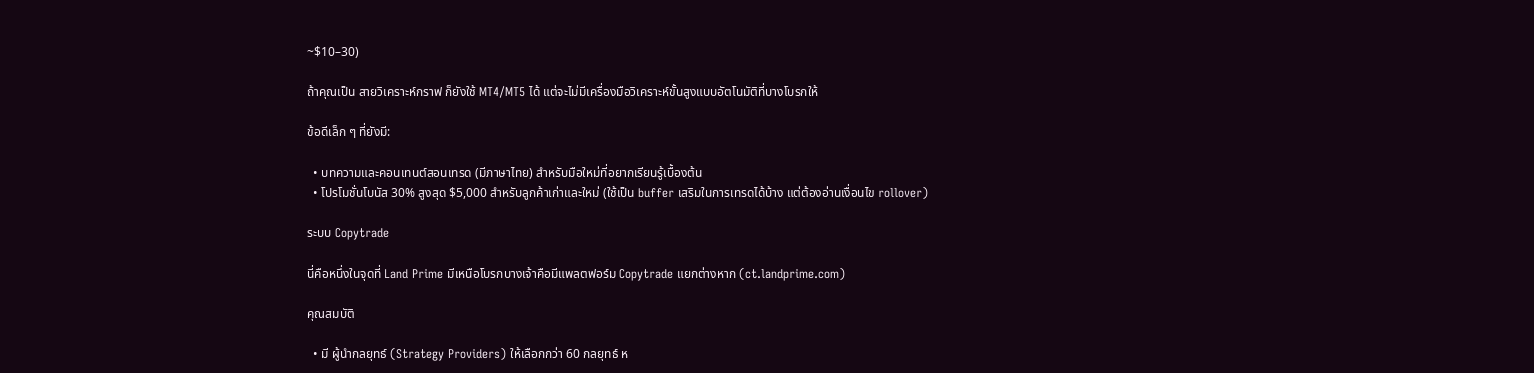~$10–30)

ถ้าคุณเป็น สายวิเคราะห์กราฟ ก็ยังใช้ MT4/MT5 ได้ แต่จะไม่มีเครื่องมือวิเคราะห์ขั้นสูงแบบอัตโนมัติที่บางโบรกให้

ข้อดีเล็ก ๆ ที่ยังมี:

  • บทความและคอนเทนต์สอนเทรด (มีภาษาไทย) สำหรับมือใหม่ที่อยากเรียนรู้เบื้องต้น
  • โปรโมชั่นโบนัส 30% สูงสุด $5,000 สำหรับลูกค้าเก่าและใหม่ (ใช้เป็น buffer เสริมในการเทรดได้บ้าง แต่ต้องอ่านเงื่อนไข rollover)

ระบบ Copytrade

นี่คือหนึ่งในจุดที่ Land Prime มีเหนือโบรกบางเจ้าคือมีแพลตฟอร์ม Copytrade แยกต่างหาก (ct.landprime.com)

คุณสมบัติ

  • มี ผู้นำกลยุทธ์ (Strategy Providers) ให้เลือกกว่า 60 กลยุทธ์ ห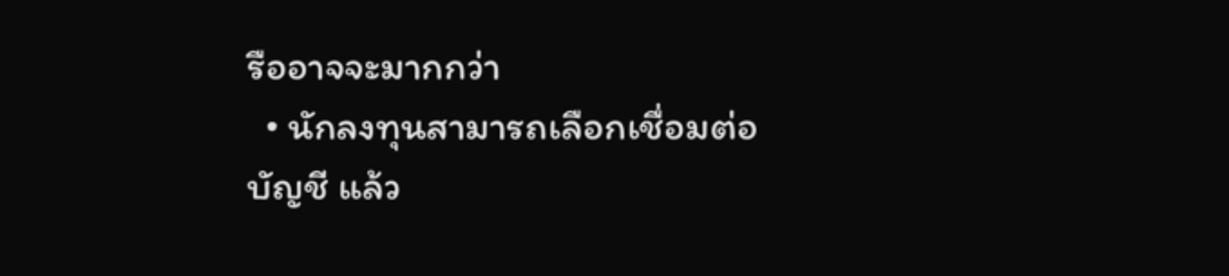รืออาจจะมากกว่า
  • นักลงทุนสามารถเลือกเชื่อมต่อบัญชี แล้ว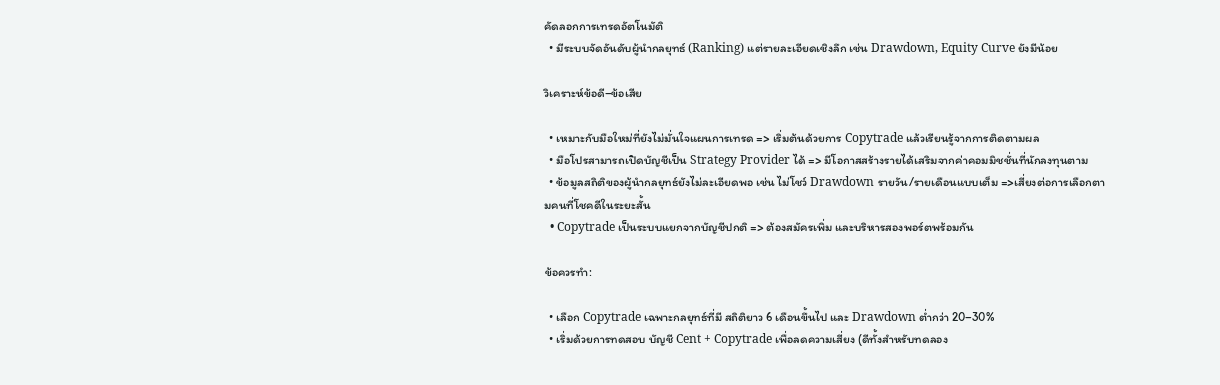คัดลอกการเทรดอัตโนมัติ
  • มีระบบจัดอันดับผู้นำกลยุทธ์ (Ranking) แต่รายละเอียดเชิงลึก เช่น Drawdown, Equity Curve ยังมีน้อย

วิเคราะห์ข้อดี–ข้อเสีย

  • เหมาะกับมือใหม่ที่ยังไม่มั่นใจแผนการเทรด => เริ่มต้นด้วยการ Copytrade แล้วเรียนรู้จากการติดตามผล
  • มือโปรสามารถเปิดบัญชีเป็น Strategy Provider ได้ => มีโอกาสสร้างรายได้เสริมจากค่าคอมมิชชั่นที่นักลงทุนตาม
  • ข้อมูลสถิติของผู้นำกลยุทธ์ยังไม่ละเอียดพอ เช่น ไม่โชว์ Drawdown รายวัน/รายเดือนแบบเต็ม =>เสี่ยงต่อการเลือกตามคนที่โชคดีในระยะสั้น
  • Copytrade เป็นระบบแยกจากบัญชีปกติ => ต้องสมัครเพิ่ม และบริหารสองพอร์ตพร้อมกัน

ข้อควรทำ:

  • เลือก Copytrade เฉพาะกลยุทธ์ที่มี สถิติยาว 6 เดือนขึ้นไป และ Drawdown ต่ำกว่า 20–30%
  • เริ่มด้วยการทดสอบ บัญชี Cent + Copytrade เพื่อลดความเสี่ยง (ดีทั้งสำหรับทดลอง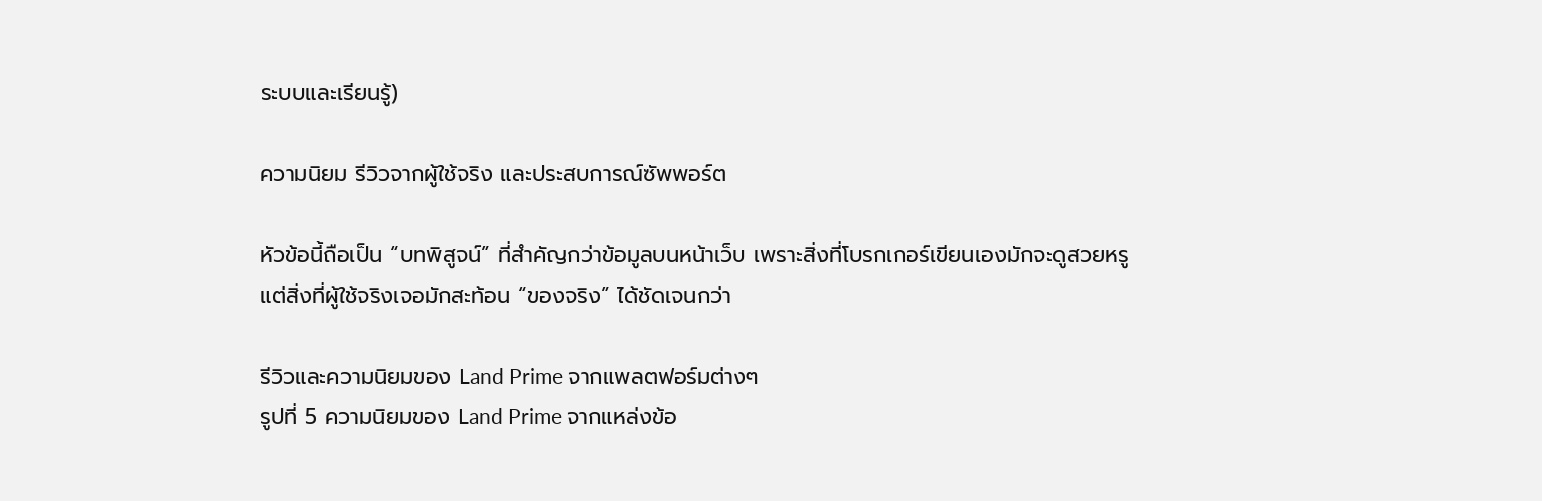ระบบและเรียนรู้)

ความนิยม รีวิวจากผู้ใช้จริง และประสบการณ์ซัพพอร์ต

หัวข้อนี้ถือเป็น “บทพิสูจน์” ที่สำคัญกว่าข้อมูลบนหน้าเว็บ เพราะสิ่งที่โบรกเกอร์เขียนเองมักจะดูสวยหรู แต่สิ่งที่ผู้ใช้จริงเจอมักสะท้อน “ของจริง” ได้ชัดเจนกว่า

รีวิวและความนิยมของ Land Prime จากแพลตฟอร์มต่างๆ
รูปที่ 5 ความนิยมของ Land Prime จากแหล่งข้อ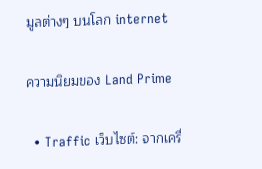มูลต่างๆ บนโลก internet

ความนิยมของ Land Prime

  • Traffic เว็บไซต์: จากเครื่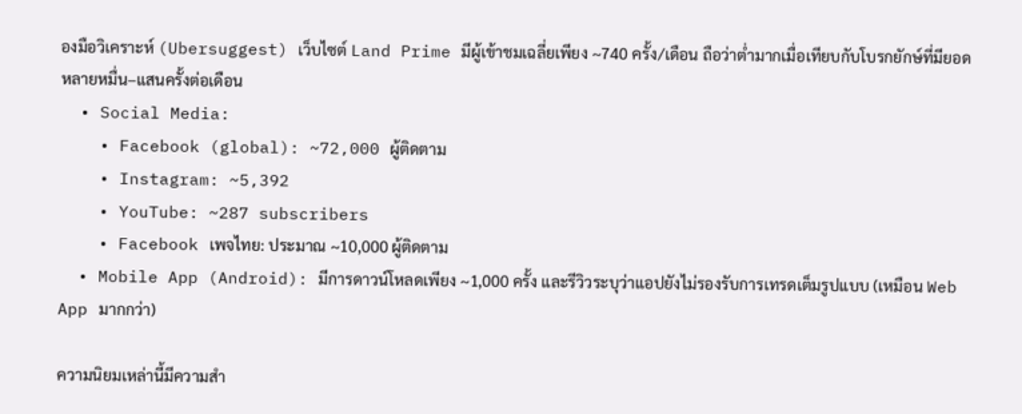องมือวิเคราะห์ (Ubersuggest) เว็บไซต์ Land Prime มีผู้เข้าชมเฉลี่ยเพียง ~740 ครั้ง/เดือน ถือว่าต่ำมากเมื่อเทียบกับโบรกยักษ์ที่มียอดหลายหมื่น–แสนครั้งต่อเดือน
  • Social Media:
    • Facebook (global): ~72,000 ผู้ติดตาม
    • Instagram: ~5,392
    • YouTube: ~287 subscribers
    • Facebook เพจไทย: ประมาณ ~10,000 ผู้ติดตาม
  • Mobile App (Android): มีการดาวน์โหลดเพียง ~1,000 ครั้ง และรีวิวระบุว่าแอปยังไม่รองรับการเทรดเต็มรูปแบบ (เหมือน Web App มากกว่า)

ความนิยมเหล่านี้มีความสำ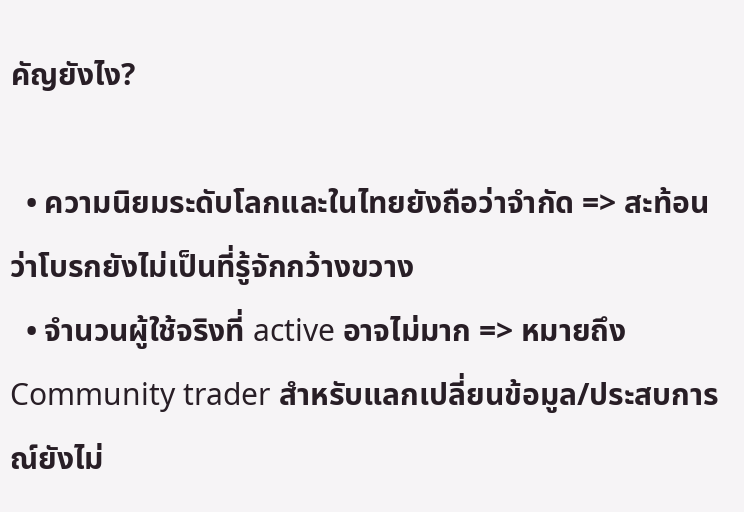คัญยังไง?

  • ความนิยมระดับโลกและในไทยยังถือว่าจำกัด => สะท้อนว่าโบรกยังไม่เป็นที่รู้จักกว้างขวาง
  • จำนวนผู้ใช้จริงที่ active อาจไม่มาก => หมายถึง Community trader สำหรับแลกเปลี่ยนข้อมูล/ประสบการณ์ยังไม่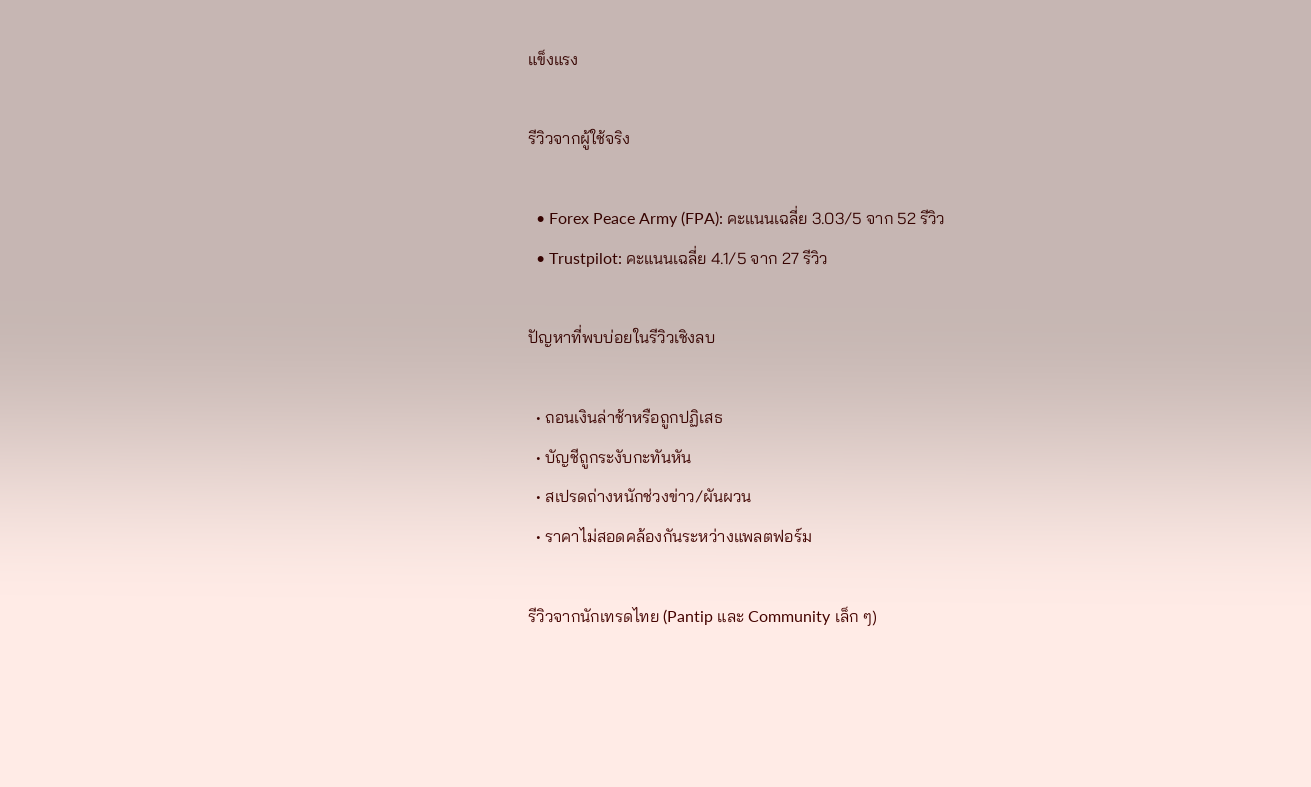แข็งแรง

รีวิวจากผู้ใช้จริง

  • Forex Peace Army (FPA): คะแนนเฉลี่ย 3.03/5 จาก 52 รีวิว
  • Trustpilot: คะแนนเฉลี่ย 4.1/5 จาก 27 รีวิว

ปัญหาที่พบบ่อยในรีวิวเชิงลบ

  • ถอนเงินล่าช้าหรือถูกปฏิเสธ
  • บัญชีถูกระงับกะทันหัน
  • สเปรดถ่างหนักช่วงข่าว/ผันผวน
  • ราคาไม่สอดคล้องกันระหว่างแพลตฟอร์ม

รีวิวจากนักเทรดไทย (Pantip และ Community เล็ก ๆ)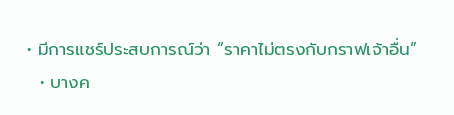• มีการแชร์ประสบการณ์ว่า “ราคาไม่ตรงกับกราฟเจ้าอื่น”
  • บางค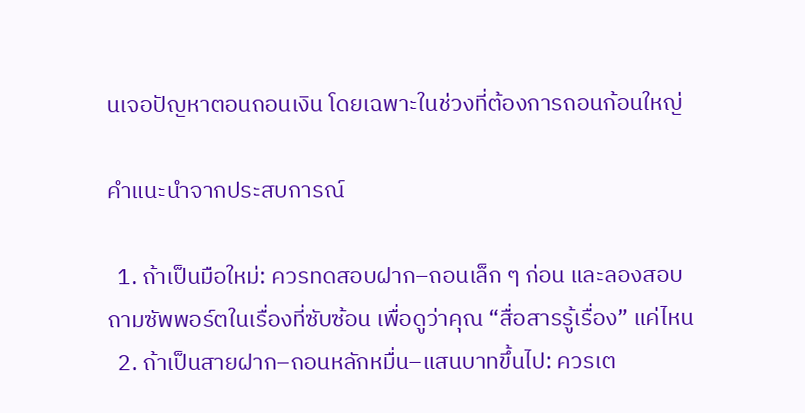นเจอปัญหาตอนถอนเงิน โดยเฉพาะในช่วงที่ต้องการถอนก้อนใหญ่

คำแนะนำจากประสบการณ์

  1. ถ้าเป็นมือใหม่: ควรทดสอบฝาก–ถอนเล็ก ๆ ก่อน และลองสอบถามซัพพอร์ตในเรื่องที่ซับซ้อน เพื่อดูว่าคุณ “สื่อสารรู้เรื่อง” แค่ไหน
  2. ถ้าเป็นสายฝาก–ถอนหลักหมื่น–แสนบาทขึ้นไป: ควรเต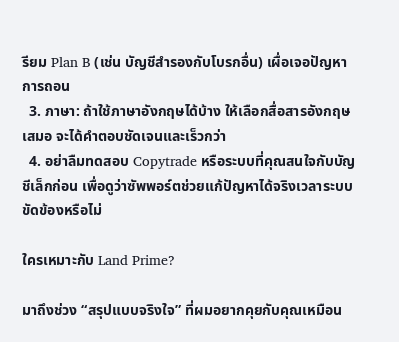รียม Plan B (เช่น บัญชีสำรองกับโบรกอื่น) เผื่อเจอปัญหาการถอน
  3. ภาษา: ถ้าใช้ภาษาอังกฤษได้บ้าง ให้เลือกสื่อสารอังกฤษเสมอ จะได้คำตอบชัดเจนและเร็วกว่า
  4. อย่าลืมทดสอบ Copytrade หรือระบบที่คุณสนใจกับบัญชีเล็กก่อน เพื่อดูว่าซัพพอร์ตช่วยแก้ปัญหาได้จริงเวลาระบบขัดข้องหรือไม่

ใครเหมาะกับ Land Prime?

มาถึงช่วง “สรุปแบบจริงใจ” ที่ผมอยากคุยกับคุณเหมือน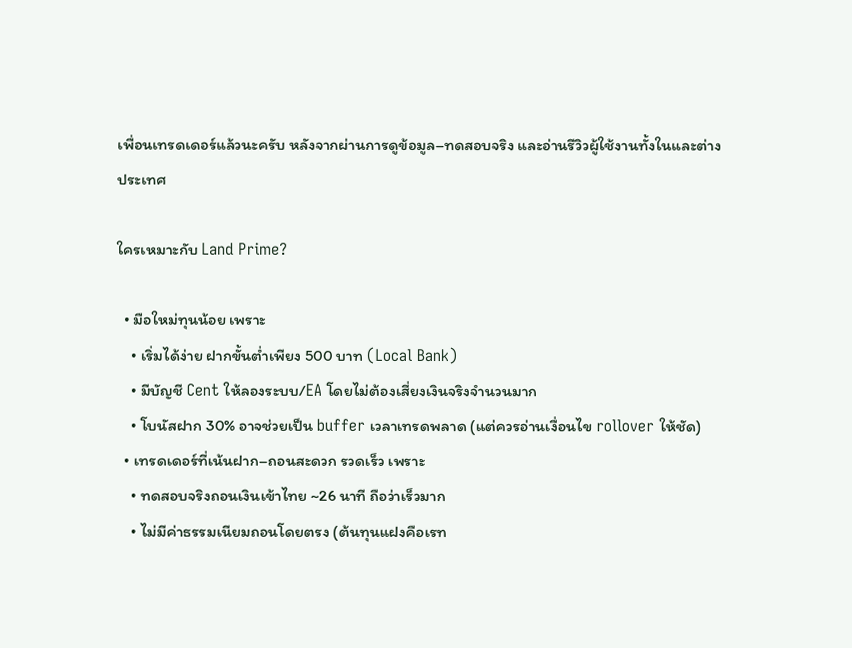เพื่อนเทรดเดอร์แล้วนะครับ หลังจากผ่านการดูข้อมูล–ทดสอบจริง และอ่านรีวิวผู้ใช้งานทั้งในและต่างประเทศ

ใครเหมาะกับ Land Prime?

  • มือใหม่ทุนน้อย เพราะ
    • เริ่มได้ง่าย ฝากขั้นต่ำเพียง 500 บาท (Local Bank)
    • มีบัญชี Cent ให้ลองระบบ/EA โดยไม่ต้องเสี่ยงเงินจริงจำนวนมาก
    • โบนัสฝาก 30% อาจช่วยเป็น buffer เวลาเทรดพลาด (แต่ควรอ่านเงื่อนไข rollover ให้ชัด)
  • เทรดเดอร์ที่เน้นฝาก–ถอนสะดวก รวดเร็ว เพราะ
    • ทดสอบจริงถอนเงินเข้าไทย ~26 นาที ถือว่าเร็วมาก
    • ไม่มีค่าธรรมเนียมถอนโดยตรง (ต้นทุนแฝงคือเรท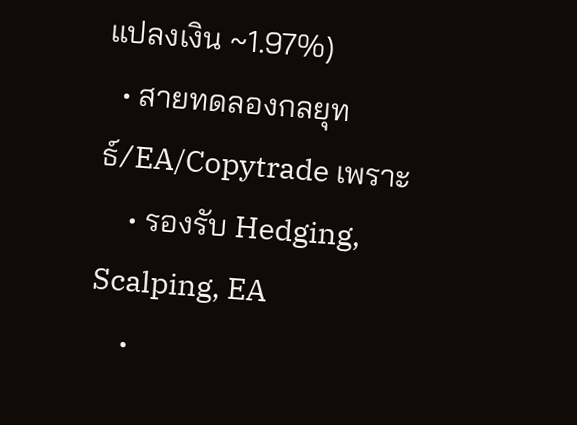แปลงเงิน ~1.97%)
  • สายทดลองกลยุทธ์/EA/Copytrade เพราะ
    • รองรับ Hedging, Scalping, EA
    •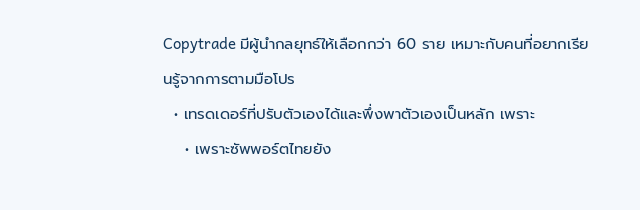Copytrade มีผู้นำกลยุทธ์ให้เลือกกว่า 60 ราย เหมาะกับคนที่อยากเรียนรู้จากการตามมือโปร
  • เทรดเดอร์ที่ปรับตัวเองได้และพึ่งพาตัวเองเป็นหลัก เพราะ
    • เพราะซัพพอร์ตไทยยัง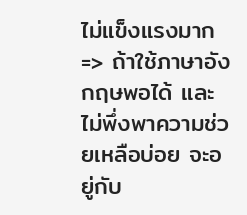ไม่แข็งแรงมาก => ถ้าใช้ภาษาอังกฤษพอได้ และไม่พึ่งพาความช่วยเหลือบ่อย จะอยู่กับ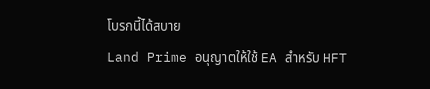โบรกนี้ได้สบาย
Land Prime อนุญาตให้ใช้ EA สำหรับ HFT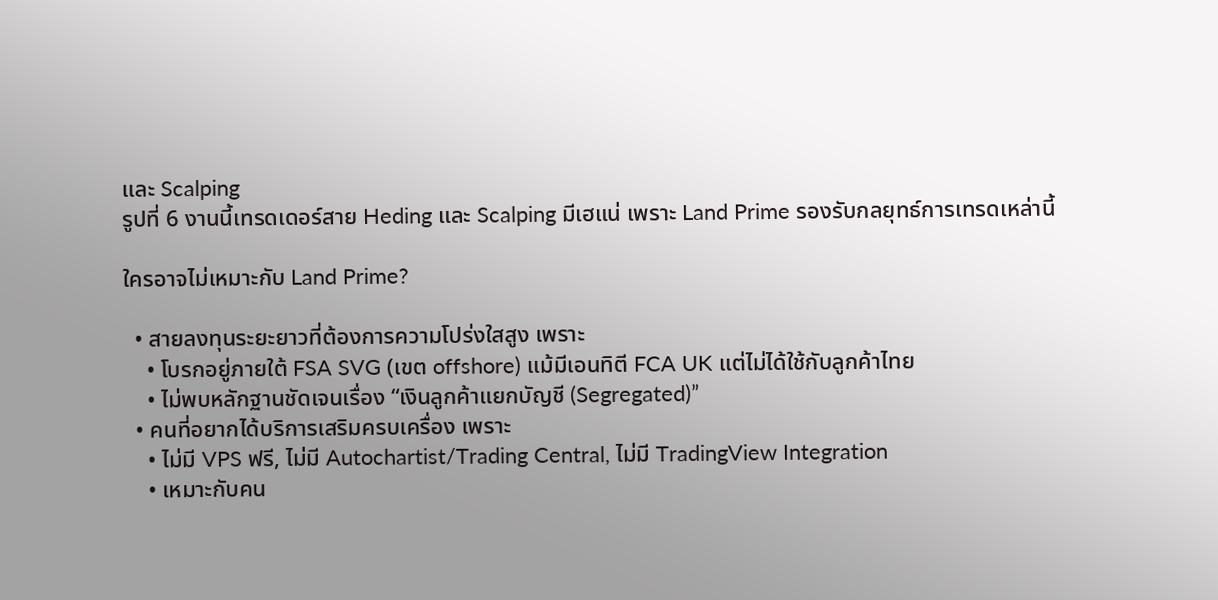และ Scalping
รูปที่ 6 งานนี้เทรดเดอร์สาย Heding และ Scalping มีเฮแน่ เพราะ Land Prime รองรับกลยุทธ์การเทรดเหล่านี้

ใครอาจไม่เหมาะกับ Land Prime?

  • สายลงทุนระยะยาวที่ต้องการความโปร่งใสสูง เพราะ
    • โบรกอยู่ภายใต้ FSA SVG (เขต offshore) แม้มีเอนทิตี FCA UK แต่ไม่ได้ใช้กับลูกค้าไทย
    • ไม่พบหลักฐานชัดเจนเรื่อง “เงินลูกค้าแยกบัญชี (Segregated)”
  • คนที่อยากได้บริการเสริมครบเครื่อง เพราะ
    • ไม่มี VPS ฟรี, ไม่มี Autochartist/Trading Central, ไม่มี TradingView Integration
    • เหมาะกับคน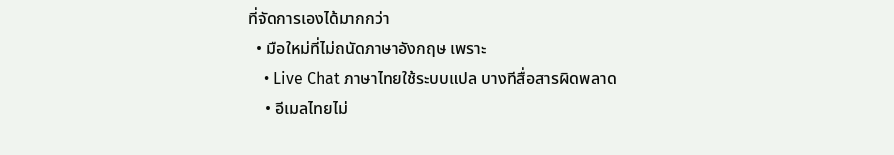ที่จัดการเองได้มากกว่า
  • มือใหม่ที่ไม่ถนัดภาษาอังกฤษ เพราะ
    • Live Chat ภาษาไทยใช้ระบบแปล บางทีสื่อสารผิดพลาด
    • อีเมลไทยไม่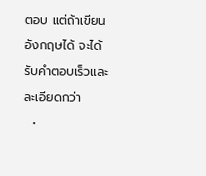ตอบ แต่ถ้าเขียนอังกฤษได้ จะได้รับคำตอบเร็วและละเอียดกว่า
  •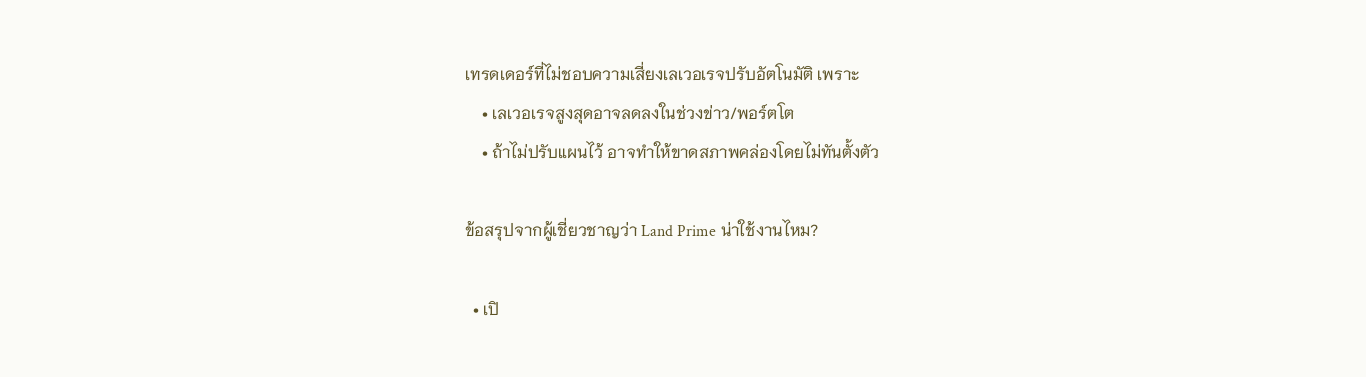เทรดเดอร์ที่ไม่ชอบความเสี่ยงเลเวอเรจปรับอัตโนมัติ เพราะ
    • เลเวอเรจสูงสุดอาจลดลงในช่วงข่าว/พอร์ตโต
    • ถ้าไม่ปรับแผนไว้ อาจทำให้ขาดสภาพคล่องโดยไม่ทันตั้งตัว

ข้อสรุปจากผู้เชี่ยวชาญว่า Land Prime น่าใช้งานไหม?

  • เปิ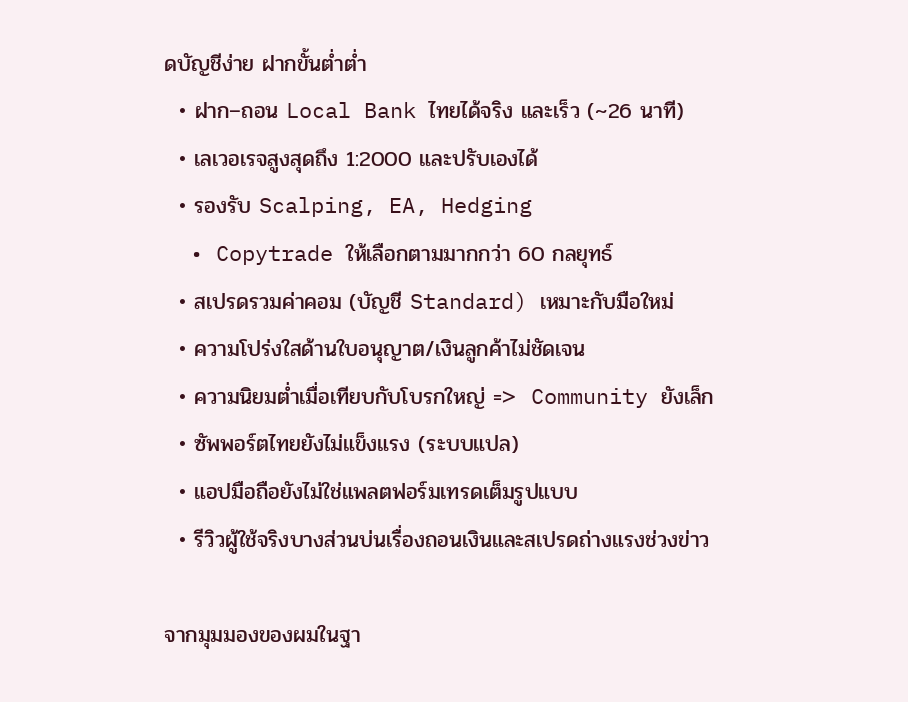ดบัญชีง่าย ฝากขั้นต่ำต่ำ
  • ฝาก–ถอน Local Bank ไทยได้จริง และเร็ว (~26 นาที)
  • เลเวอเรจสูงสุดถึง 1:2000 และปรับเองได้
  • รองรับ Scalping, EA, Hedging
  • Copytrade ให้เลือกตามมากกว่า 60 กลยุทธ์
  • สเปรดรวมค่าคอม (บัญชี Standard) เหมาะกับมือใหม่
  • ความโปร่งใสด้านใบอนุญาต/เงินลูกค้าไม่ชัดเจน
  • ความนิยมต่ำเมื่อเทียบกับโบรกใหญ่ =>  Community ยังเล็ก
  • ซัพพอร์ตไทยยังไม่แข็งแรง (ระบบแปล)
  • แอปมือถือยังไม่ใช่แพลตฟอร์มเทรดเต็มรูปแบบ
  • รีวิวผู้ใช้จริงบางส่วนบ่นเรื่องถอนเงินและสเปรดถ่างแรงช่วงข่าว

จากมุมมองของผมในฐา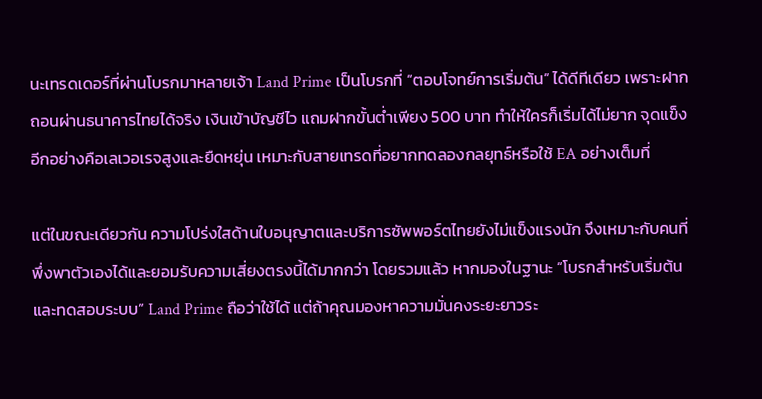นะเทรดเดอร์ที่ผ่านโบรกมาหลายเจ้า Land Prime เป็นโบรกที่ “ตอบโจทย์การเริ่มต้น” ได้ดีทีเดียว เพราะฝากถอนผ่านธนาคารไทยได้จริง เงินเข้าบัญชีไว แถมฝากขั้นต่ำเพียง 500 บาท ทำให้ใครก็เริ่มได้ไม่ยาก จุดแข็งอีกอย่างคือเลเวอเรจสูงและยืดหยุ่น เหมาะกับสายเทรดที่อยากทดลองกลยุทธ์หรือใช้ EA อย่างเต็มที่

แต่ในขณะเดียวกัน ความโปร่งใสด้านใบอนุญาตและบริการซัพพอร์ตไทยยังไม่แข็งแรงนัก จึงเหมาะกับคนที่พึ่งพาตัวเองได้และยอมรับความเสี่ยงตรงนี้ได้มากกว่า โดยรวมแล้ว หากมองในฐานะ “โบรกสำหรับเริ่มต้นและทดสอบระบบ” Land Prime ถือว่าใช้ได้ แต่ถ้าคุณมองหาความมั่นคงระยะยาวระ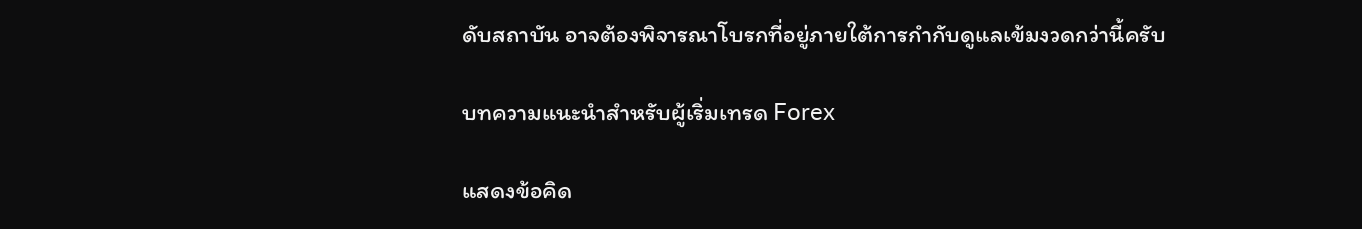ดับสถาบัน อาจต้องพิจารณาโบรกที่อยู่ภายใต้การกำกับดูแลเข้มงวดกว่านี้ครับ

บทความแนะนำสำหรับผู้เริ่มเทรด Forex

แสดงข้อคิด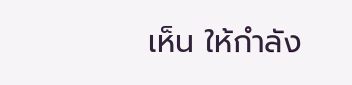เห็น ให้กำลัง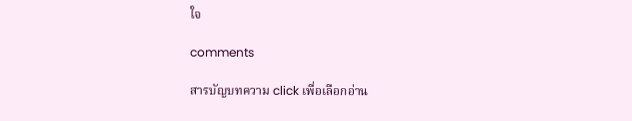ใจ

comments

สารบัญบทความ click เพื่อเลือกอ่าน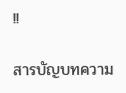!!

สารบัญบทความ